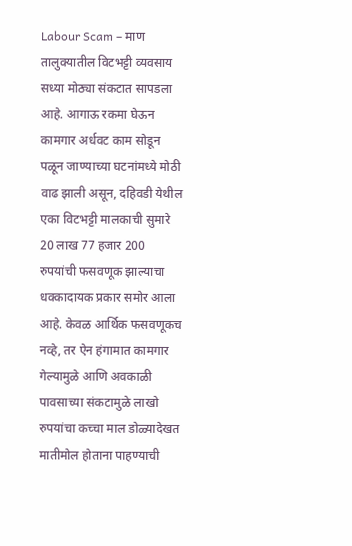Labour Scam – माण तालुक्यातील विटभट्टी व्यवसाय सध्या मोठ्या संकटात सापडला आहे. आगाऊ रकमा घेऊन कामगार अर्धवट काम सोडून पळून जाण्याच्या घटनांमध्ये मोठी वाढ झाली असून, दहिवडी येथील एका विटभट्टी मालकाची सुमारे 20 लाख 77 हजार 200 रुपयांची फसवणूक झाल्याचा धक्कादायक प्रकार समोर आला आहे. केवळ आर्थिक फसवणूकच नव्हे, तर ऐन हंगामात कामगार गेल्यामुळे आणि अवकाळी पावसाच्या संकटामुळे लाखो रुपयांचा कच्चा माल डोळ्यादेखत मातीमोल होताना पाहण्याची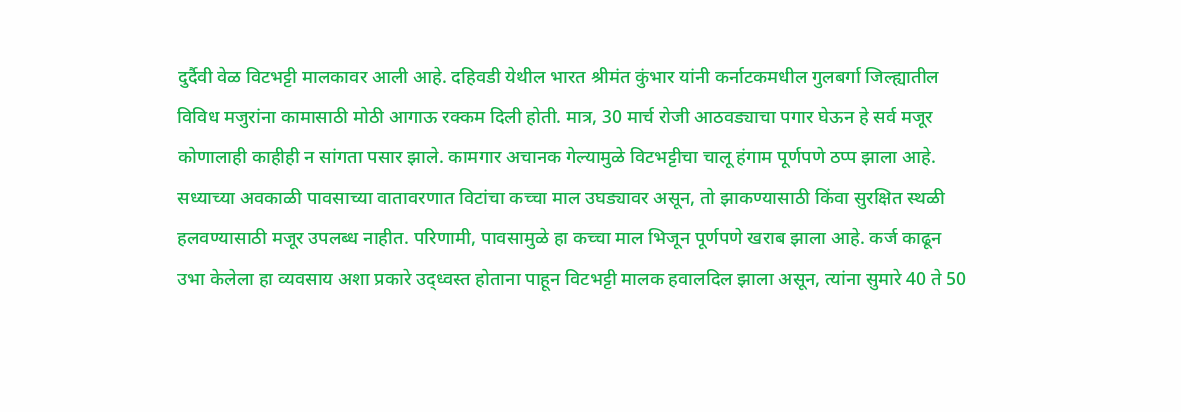दुर्दैवी वेळ विटभट्टी मालकावर आली आहे. दहिवडी येथील भारत श्रीमंत कुंभार यांनी कर्नाटकमधील गुलबर्गा जिल्ह्यातील विविध मजुरांना कामासाठी मोठी आगाऊ रक्कम दिली होती. मात्र, 30 मार्च रोजी आठवड्याचा पगार घेऊन हे सर्व मजूर कोणालाही काहीही न सांगता पसार झाले. कामगार अचानक गेल्यामुळे विटभट्टीचा चालू हंगाम पूर्णपणे ठप्प झाला आहे. सध्याच्या अवकाळी पावसाच्या वातावरणात विटांचा कच्चा माल उघड्यावर असून, तो झाकण्यासाठी किंवा सुरक्षित स्थळी हलवण्यासाठी मजूर उपलब्ध नाहीत. परिणामी, पावसामुळे हा कच्चा माल भिजून पूर्णपणे खराब झाला आहे. कर्ज काढून उभा केलेला हा व्यवसाय अशा प्रकारे उद्ध्वस्त होताना पाहून विटभट्टी मालक हवालदिल झाला असून, त्यांना सुमारे 40 ते 50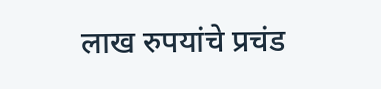लाख रुपयांचे प्रचंड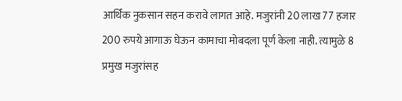आर्थिक नुकसान सहन करावे लागत आहे. मजुरांनी 20 लाख 77 हजार 200 रुपये आगाऊ घेऊन कामाचा मोबदला पूर्ण केला नाही. त्यामुळे 8 प्रमुख मजुरांसह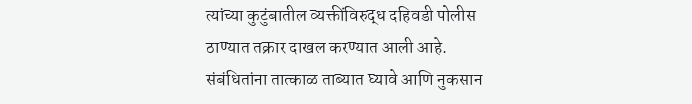त्यांच्या कुटुंबातील व्यक्तींविरुद्ध दहिवडी पोलीस ठाण्यात तक्रार दाखल करण्यात आली आहे. संबंधितांना तात्काळ ताब्यात घ्यावे आणि नुकसान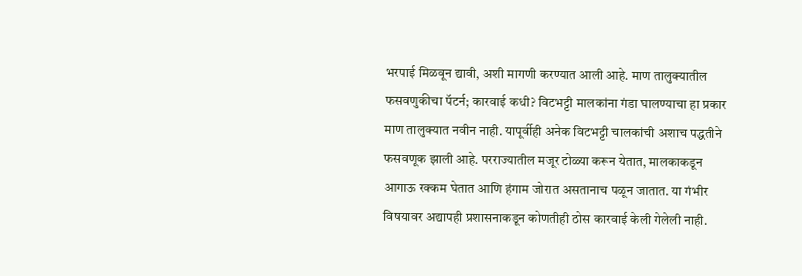भरपाई मिळवून द्यावी, अशी मागणी करण्यात आली आहे. माण तालुक्यातील फसवणुकीचा पॅटर्न; कारवाई कधी? विटभट्टी मालकांना गंडा घालण्याचा हा प्रकार माण तालुक्यात नवीन नाही. यापूर्वीही अनेक विटभट्टी चालकांची अशाच पद्धतीने फसवणूक झाली आहे. परराज्यातील मजूर टोळ्या करून येतात, मालकाकडून आगाऊ रक्कम घेतात आणि हंगाम जोरात असतानाच पळून जातात. या गंभीर विषयावर अद्यापही प्रशासनाकडून कोणतीही ठोस कारवाई केली गेलेली नाही.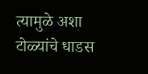त्यामुळे अशा टोळ्यांचे धाडस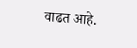वाढत आहे.